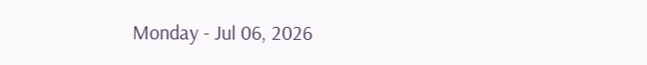Monday - Jul 06, 2026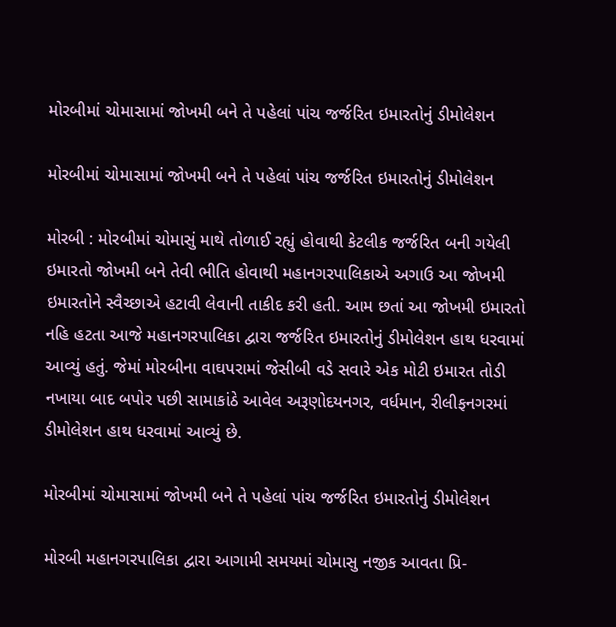મોરબીમાં ચોમાસામાં જોખમી બને તે પહેલાં પાંચ જર્જરિત ઇમારતોનું ડીમોલેશન

મોરબીમાં ચોમાસામાં જોખમી બને તે પહેલાં પાંચ જર્જરિત ઇમારતોનું ડીમોલેશન

મોરબી : મોરબીમાં ચોમાસું માથે તોળાઈ રહ્યું હોવાથી કેટલીક જર્જરિત બની ગયેલી ઇમારતો જોખમી બને તેવી ભીતિ હોવાથી મહાનગરપાલિકાએ અગાઉ આ જોખમી ઇમારતોને સ્વૈચ્છાએ હટાવી લેવાની તાકીદ કરી હતી. આમ છતાં આ જોખમી ઇમારતો નહિ હટતા આજે મહાનગરપાલિકા દ્વારા જર્જરિત ઇમારતોનું ડીમોલેશન હાથ ધરવામાં આવ્યું હતું. જેમાં મોરબીના વાઘપરામાં જેસીબી વડે સવારે એક મોટી ઇમારત તોડી નખાયા બાદ બપોર પછી સામાકાંઠે આવેલ અરૂણોદયનગર, વર્ધમાન, રીલીફનગરમાં ડીમોલેશન હાથ ધરવામાં આવ્યું છે.

મોરબીમાં ચોમાસામાં જોખમી બને તે પહેલાં પાંચ જર્જરિત ઇમારતોનું ડીમોલેશન

મોરબી મહાનગરપાલિકા દ્વારા આગામી સમયમાં ચોમાસુ નજીક આવતા પ્રિ-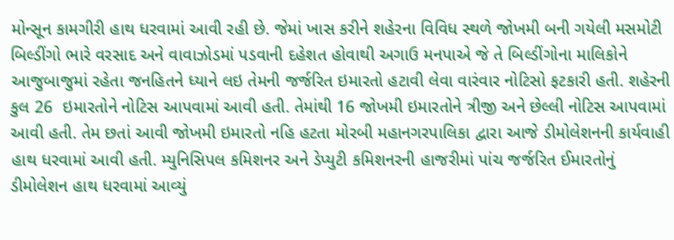મોન્સૂન કામગીરી હાથ ધરવામાં આવી રહી છે. જેમાં ખાસ કરીને શહેરના વિવિધ સ્થળે જોખમી બની ગયેલી મસમોટી બિલ્ડીંગો ભારે વરસાદ અને વાવાઝોડમાં પડવાની દહેશત હોવાથી અગાઉ મનપાએ જે તે બિલ્ડીંગોના માલિકોને આજુબાજુમાં રહેતા જનહિતને ધ્યાને લઇ તેમની જર્જરિત ઇમારતો હટાવી લેવા વારંવાર નોટિસો ફટકારી હતી. શહેરની કુલ 26  ઇમારતોને નોટિસ આપવામાં આવી હતી. તેમાંથી 16 જોખમી ઇમારતોને ત્રીજી અને છેલ્લી નોટિસ આપવામાં આવી હતી. તેમ છતાં આવી જોખમી ઇમારતો નહિ હટતા મોરબી મહાનગરપાલિકા દ્વારા આજે ડીમોલેશનની કાર્યવાહી હાથ ધરવામાં આવી હતી. મ્યુનિસિપલ કમિશનર અને ડેપ્યુટી કમિશનરની હાજરીમાં પાંચ જર્જરિત ઈમારતોનું ડીમોલેશન હાથ ધરવામાં આવ્યું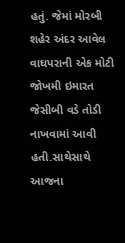હતું. જેમાં મોરબી શહેર અંદર આવેલ વાઘપરાની એક મોટી જોખમી ઇમારત જેસીબી વડે તોડી નાખવામાં આવી હતી.સાથેસાથે આજના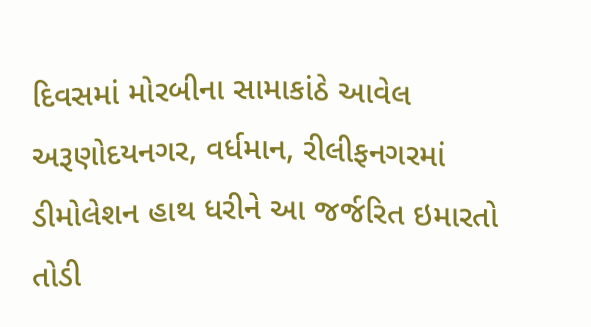દિવસમાં મોરબીના સામાકાંઠે આવેલ અરૂણોદયનગર, વર્ધમાન, રીલીફનગરમાં ડીમોલેશન હાથ ધરીને આ જર્જરિત ઇમારતો તોડી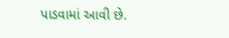પાડવામાં આવી છે.